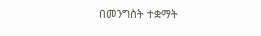በመንግስት ተቋማት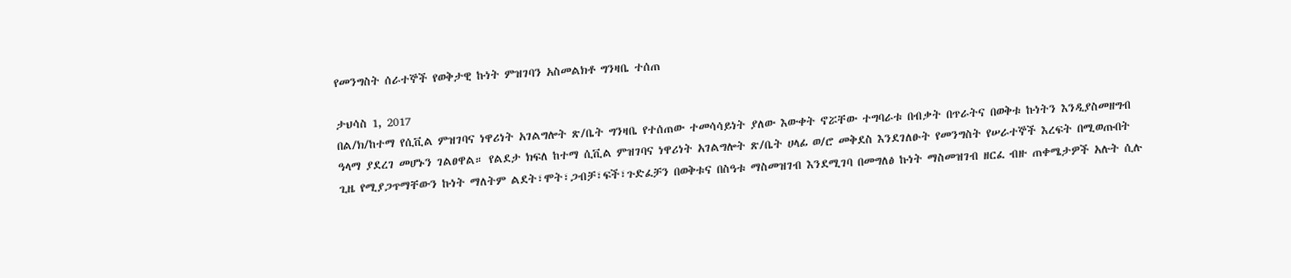የመንግስት ሰራተኞች የወቅታዊ ኩነት ምዝገባን አስመልክቶ ግንዛቤ ተሰጠ

ታህሳስ 1, 2017
በል/ክ/ከተማ የሲቪል ምዝገባና ነዋሪነት አገልግሎት ጽ/ቤት ግንዛቤ የተሰጠው ተመሳሳይነት ያለው እውቀት ኖሯቸው ተግባራቱ በብቃት በጥራትና በወቅቱ ኩነትን እንዲያስመዘግብ ዓላማ ያደረገ መሆኑን ገልፀዋል። የልደታ ክፍለ ከተማ ሲቪል ምዝገባና ነዋሪነት አገልግሎት ጽ/ቤት ሀላፊ ወ/ሮ መቅደስ እንደገለፁት የመንግስት የሠራተኞች እረፍት በሚወጡበት ጊዜ የሚያጋጥማቸውን ኩነት ማለትም ልደት፣ሞት፣ጋብቻ፣ፍች፣ጉድፈቻን በወቅቱና በስዓቱ ማስመዝገብ እንደሚገባ በመግለፅ ኩነት ማስመዝገብ ዘርፈ ብዙ ጠቀሜታዎች አሉት ሲሉ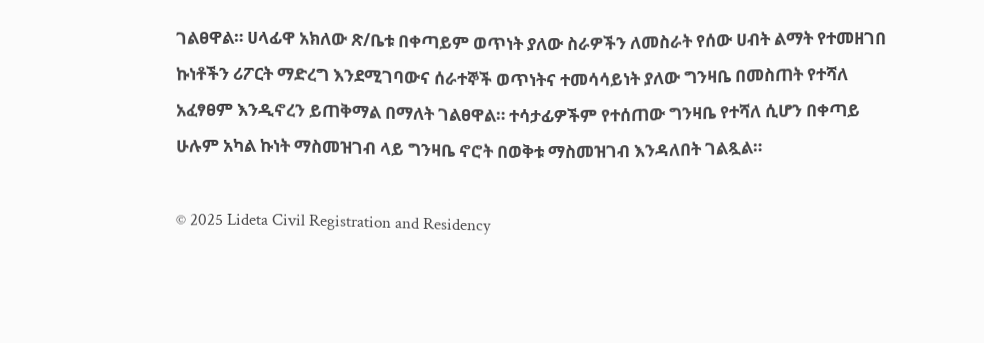ገልፀዋል። ሀላፊዋ አክለው ጽ/ቤቱ በቀጣይም ወጥነት ያለው ስራዎችን ለመስራት የሰው ሀብት ልማት የተመዘገበ ኩነቶችን ሪፖርት ማድረግ እንደሚገባውና ሰራተኞች ወጥነትና ተመሳሳይነት ያለው ግንዛቤ በመስጠት የተሻለ አፈፃፀም እንዲኖረን ይጠቅማል በማለት ገልፀዋል። ተሳታፊዎችም የተሰጠው ግንዛቤ የተሻለ ሲሆን በቀጣይ ሁሉም አካል ኩነት ማስመዝገብ ላይ ግንዛቤ ኖሮት በወቅቱ ማስመዝገብ እንዳለበት ገልጿል።

© 2025 Lideta Civil Registration and Residency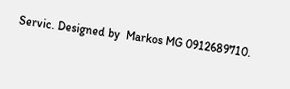Servic. Designed by  Markos MG 0912689710.